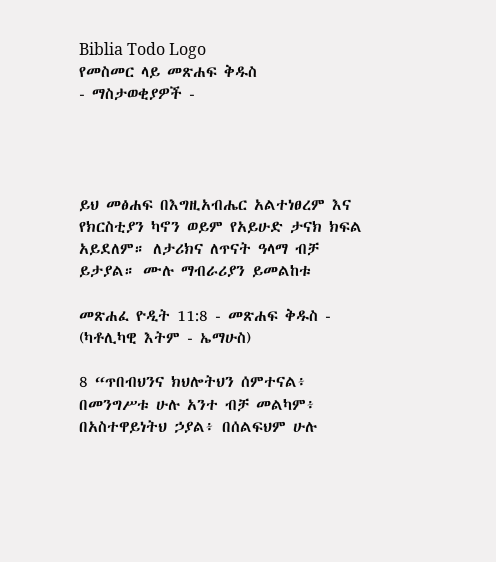Biblia Todo Logo
የመስመር ላይ መጽሐፍ ቅዱስ
- ማስታወቂያዎች -




ይህ መፅሐፍ በእግዚአብሔር አልተነፀረም እና የክርስቲያን ካኖን ወይም የአይሁድ ታናክ ክፍል አይደለም። ለታሪክና ለጥናት ዓላማ ብቻ ይታያል። ሙሉ ማብራሪያን ይመልከቱ

መጽሐፈ ዮዲት 11:8 - መጽሐፍ ቅዱስ - (ካቶሊካዊ እትም - ኤማሁስ)

8 “ጥበብህንና ክህሎትህን ሰምተናል፥ በመንግሥቱ ሁሉ አንተ ብቻ መልካም፥ በአስተዋይነትህ ኃያል፥ በሰልፍህም ሁሉ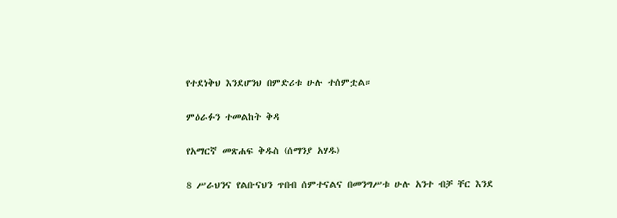የተደነቅህ እንደሆንህ በምድሪቱ ሁሉ ተሰምቷል።

ምዕራፉን ተመልከት ቅዳ

የአማርኛ መጽሐፍ ቅዱስ (ሰማንያ አሃዱ)

8 ሥራህንና የልቡናህን ጥበብ ሰምተናልና በመንግሥቱ ሁሉ አንተ ብቻ ቸር እንደ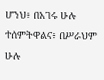ሆንህ፥ በአገሩ ሁሉ ተሰምትዋልና፥ በሥራህም ሁሉ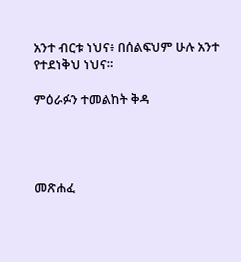አንተ ብርቱ ነህና፥ በሰልፍህም ሁሉ አንተ የተደነቅህ ነህና።

ምዕራፉን ተመልከት ቅዳ




መጽሐፈ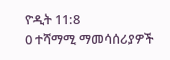ዮዲት 11:8
0 ተሻማሚ ማመሳሰሪያዎች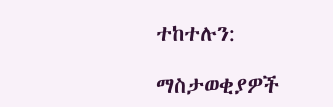ተከተሉን:

ማስታወቂያዎች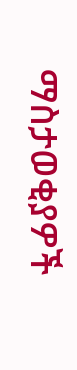ማስታወቂያዎች